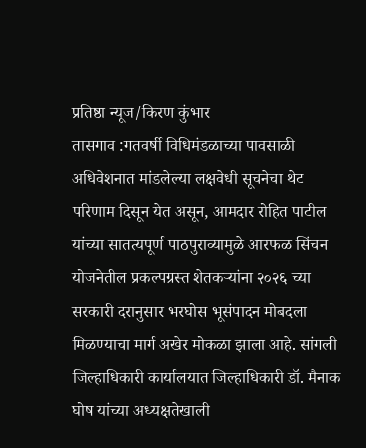प्रतिष्ठा न्यूज/किरण कुंभार
तासगाव :गतवर्षी विधिमंडळाच्या पावसाळी अधिवेशनात मांडलेल्या लक्षवेधी सूचनेचा थेट परिणाम दिसून येत असून, आमदार रोहित पाटील यांच्या सातत्यपूर्ण पाठपुराव्यामुळे आरफळ सिंचन योजनेतील प्रकल्पग्रस्त शेतकऱ्यांना २०२६ च्या सरकारी दरानुसार भरघोस भूसंपादन मोबदला मिळण्याचा मार्ग अखेर मोकळा झाला आहे. सांगली जिल्हाधिकारी कार्यालयात जिल्हाधिकारी डॉ. मैनाक घोष यांच्या अध्यक्षतेखाली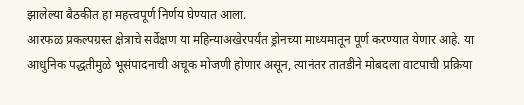झालेल्या बैठकीत हा महत्त्वपूर्ण निर्णय घेण्यात आला.
आरफळ प्रकल्पग्रस्त क्षेत्राचे सर्वेक्षण या महिन्याअखेरपर्यंत ड्रोनच्या माध्यमातून पूर्ण करण्यात येणार आहे. या आधुनिक पद्धतीमुळे भूसंपादनाची अचूक मोजणी होणार असून, त्यानंतर तातडीने मोबदला वाटपाची प्रक्रिया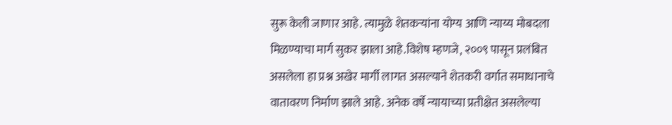सुरू केली जाणार आहे. त्यामुळे शेतकऱ्यांना योग्य आणि न्याय्य मोबदला मिळण्याचा मार्ग सुकर झाला आहे.विशेष म्हणजे, २००९ पासून प्रलंबित असलेला हा प्रश्न अखेर मार्गी लागत असल्याने शेतकरी वर्गात समाधानाचे वातावरण निर्माण झाले आहे. अनेक वर्षे न्यायाच्या प्रतीक्षेत असलेल्या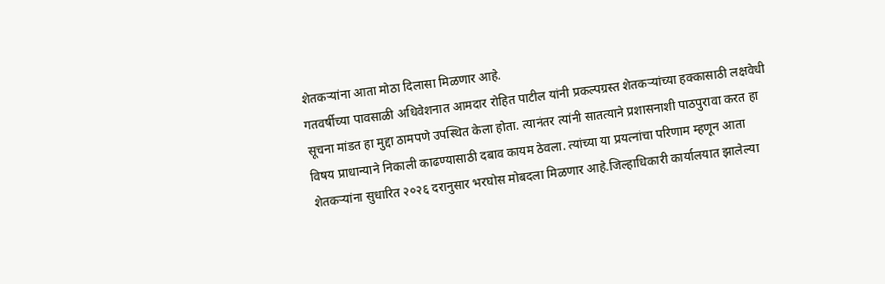शेतकऱ्यांना आता मोठा दिलासा मिळणार आहे.
गतवर्षीच्या पावसाळी अधिवेशनात आमदार रोहित पाटील यांनी प्रकल्पग्रस्त शेतकऱ्यांच्या हक्कासाठी लक्षवेधी सूचना मांडत हा मुद्दा ठामपणे उपस्थित केला होता. त्यानंतर त्यांनी सातत्याने प्रशासनाशी पाठपुरावा करत हा विषय प्राधान्याने निकाली काढण्यासाठी दबाव कायम ठेवला. त्यांच्या या प्रयत्नांचा परिणाम म्हणून आता शेतकऱ्यांना सुधारित २०२६ दरानुसार भरघोस मोबदला मिळणार आहे.जिल्हाधिकारी कार्यालयात झालेल्या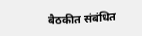बैठकीत संबंधित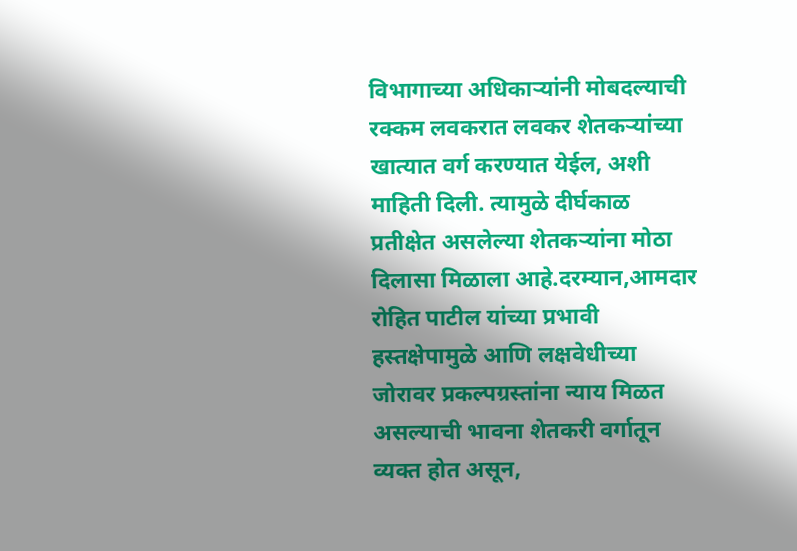विभागाच्या अधिकाऱ्यांनी मोबदल्याची रक्कम लवकरात लवकर शेतकऱ्यांच्या खात्यात वर्ग करण्यात येईल, अशी माहिती दिली. त्यामुळे दीर्घकाळ प्रतीक्षेत असलेल्या शेतकऱ्यांना मोठा दिलासा मिळाला आहे.दरम्यान,आमदार रोहित पाटील यांच्या प्रभावी हस्तक्षेपामुळे आणि लक्षवेधीच्या जोरावर प्रकल्पग्रस्तांना न्याय मिळत असल्याची भावना शेतकरी वर्गातून व्यक्त होत असून,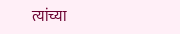त्यांच्या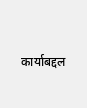कार्याबद्दल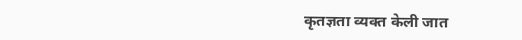कृतज्ञता व्यक्त केली जात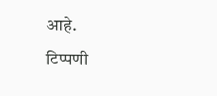आहे.
टिप्पणी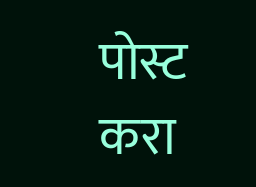पोस्ट करा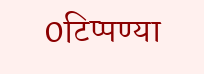0टिप्पण्या